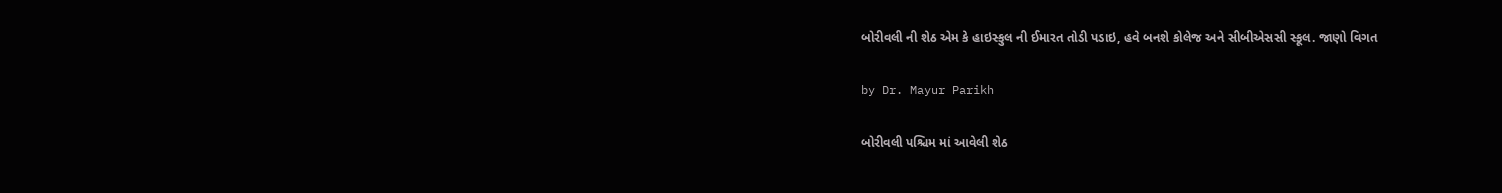બોરીવલી ની શેઠ એમ કે હાઇસ્કુલ ની ઈમારત તોડી પડાઇ, હવે બનશે કોલેજ અને સીબીએસસી સ્કૂલ. જાણો વિગત

by Dr. Mayur Parikh

બોરીવલી પશ્ચિમ માં આવેલી શેઠ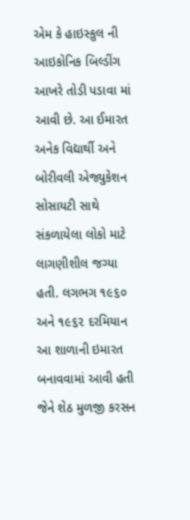એમ કે હાઇસ્કુલ ની આઇકોનિક બિલ્ડીંગ આખરે તોડી પડાવા માં આવી છે. આ ઈમારત અનેક વિદ્યાર્થી અને બોરીવલી એજ્યુકેશન સોસાયટી સાથે સંકળાયેલા લોકો માટે લાગણીશીલ જગ્યા હતી. લગભગ ૧૯૬૦ અને ૧૯૬૨ દરમિયાન આ શાળાની ઇમારત બનાવવામાં આવી હતી જેને શેઠ મુળજી કરસન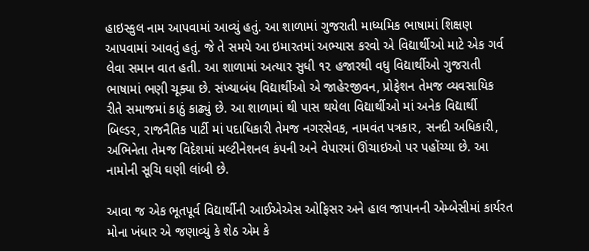હાઇસ્કુલ નામ આપવામાં આવ્યું હતું. આ શાળામાં ગુજરાતી માધ્યમિક ભાષામાં શિક્ષણ આપવામાં આવતું હતું. જે તે સમયે આ ઇમારતમાં અભ્યાસ કરવો એ વિદ્યાર્થીઓ માટે એક ગર્વ લેવા સમાન વાત હતી. આ શાળામાં અત્યાર સુધી ૧૨ હજારથી વધુ વિદ્યાર્થીઓ ગુજરાતી ભાષામાં ભણી ચૂક્યા છે. સંખ્યાબંધ વિદ્યાર્થીઓ એ જાહેરજીવન, પ્રોફેશન તેમજ વ્યવસાયિક રીતે સમાજમાં કાઠું કાઢ્યું છે. આ શાળામાં થી પાસ થયેલા વિદ્યાર્થીઓ માં અનેક વિદ્યાર્થી બિલ્ડર, રાજનૈતિક પાર્ટી માં પદાધિકારી તેમજ નગરસેવક, નામવંત પત્રકાર, સનદી અધિકારી, અભિનેતા તેમજ વિદેશમાં મલ્ટીનેશનલ કંપની અને વેપારમાં ઊંચાઇઓ પર પહોંચ્યા છે. આ નામોની સૂચિ ઘણી લાંબી છે.

આવા જ એક ભૂતપૂર્વ વિદ્યાર્થીની આઈએએસ ઓફિસર અને હાલ જાપાનની એમ્બેસીમાં કાર્યરત મોના ખંધાર એ જણાવ્યું કે શેઠ એમ કે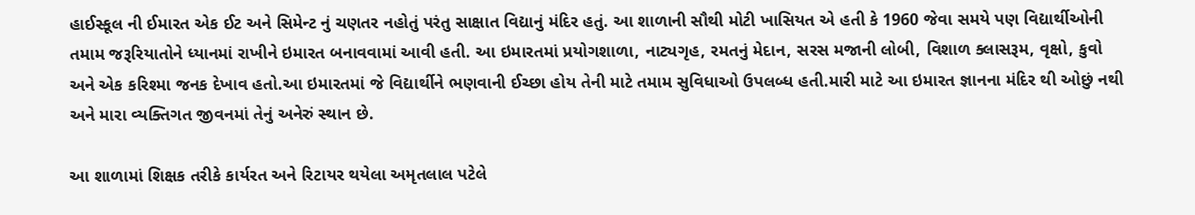હાઈસ્કૂલ ની ઈમારત એક ઈટ અને સિમેન્ટ નું ચણતર નહોતું પરંતુ સાક્ષાત વિદ્યાનું મંદિર હતું. આ શાળાની સૌથી મોટી ખાસિયત એ હતી કે 1960 જેવા સમયે પણ વિદ્યાર્થીઓની તમામ જરૂરિયાતોને ધ્યાનમાં રાખીને ઇમારત બનાવવામાં આવી હતી. આ ઇમારતમાં પ્રયોગશાળા, નાટ્યગૃહ, રમતનું મેદાન, સરસ મજાની લોબી, વિશાળ ક્લાસરૂમ, વૃક્ષો, કુવો અને એક કરિશ્મા જનક દેખાવ હતો.આ ઇમારતમાં જે વિદ્યાર્થીને ભણવાની ઈચ્છા હોય તેની માટે તમામ સુવિધાઓ ઉપલબ્ધ હતી.મારી માટે આ ઇમારત જ્ઞાનના મંદિર થી ઓછું નથી અને મારા વ્યક્તિગત જીવનમાં તેનું અનેરું સ્થાન છે.

આ શાળામાં શિક્ષક તરીકે કાર્યરત અને રિટાયર થયેલા અમૃતલાલ પટેલે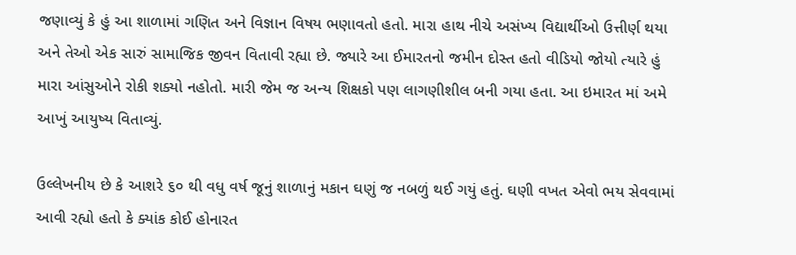જણાવ્યું કે હું આ શાળામાં ગણિત અને વિજ્ઞાન વિષય ભણાવતો હતો. મારા હાથ નીચે અસંખ્ય વિદ્યાર્થીઓ ઉત્તીર્ણ થયા અને તેઓ એક સારું સામાજિક જીવન વિતાવી રહ્યા છે. જ્યારે આ ઈમારતનો જમીન દોસ્ત હતો વીડિયો જોયો ત્યારે હું મારા આંસુઓને રોકી શક્યો નહોતો. મારી જેમ જ અન્ય શિક્ષકો પણ લાગણીશીલ બની ગયા હતા. આ ઇમારત માં અમે આખું આયુષ્ય વિતાવ્યું.

ઉલ્લેખનીય છે કે આશરે ૬૦ થી વધુ વર્ષ જૂનું શાળાનું મકાન ઘણું જ નબળું થઈ ગયું હતું. ઘણી વખત એવો ભય સેવવામાં આવી રહ્યો હતો કે ક્યાંક કોઈ હોનારત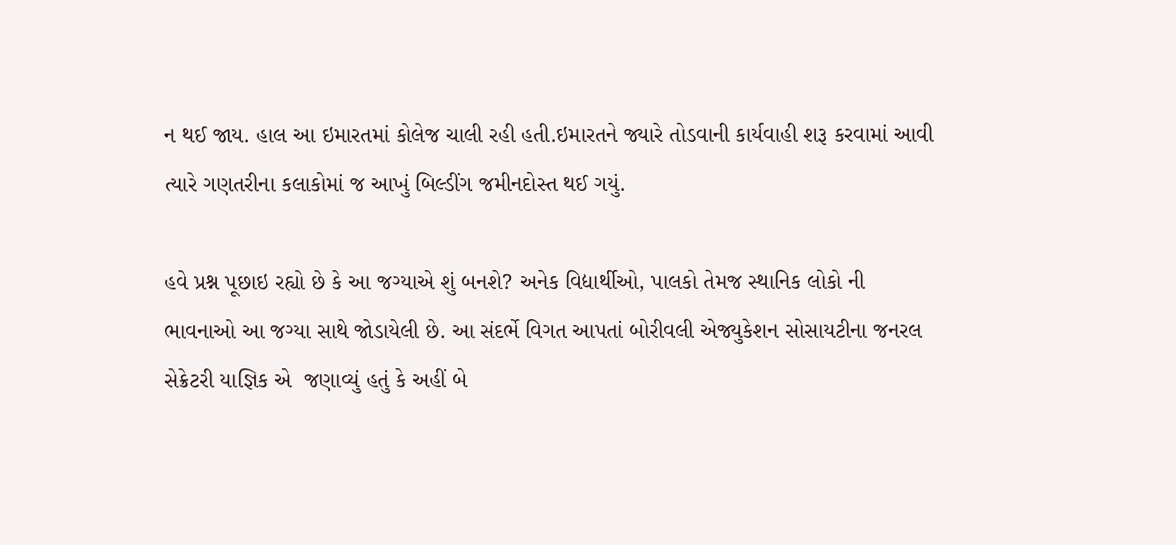ન થઈ જાય. હાલ આ ઇમારતમાં કોલેજ ચાલી રહી હતી.ઇમારતને જ્યારે તોડવાની કાર્યવાહી શરૂ કરવામાં આવી ત્યારે ગણતરીના કલાકોમાં જ આખું બિલ્ડીંગ જમીનદોસ્ત થઈ ગયું.

હવે પ્રશ્ન પૂછાઇ રહ્યો છે કે આ જગ્યાએ શું બનશે? અનેક વિદ્યાર્થીઓ, પાલકો તેમજ સ્થાનિક લોકો ની ભાવનાઓ આ જગ્યા સાથે જોડાયેલી છે. આ સંદર્ભે વિગત આપતાં બોરીવલી એજ્યુકેશન સોસાયટીના જનરલ સેક્રેટરી યાજ્ઞિક એ  જણાવ્યું હતું કે અહીં બે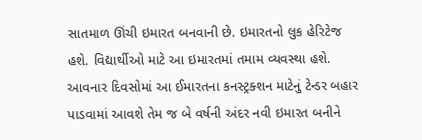સાતમાળ ઊંચી ઇમારત બનવાની છે. ઇમારતનો લુક હેરિટેજ હશે. વિદ્યાર્થીઓ માટે આ ઇમારતમાં તમામ વ્યવસ્થા હશે. આવનાર દિવસોમાં આ ઈમારતના કનસ્ટ્રક્શન માટેનું ટેન્ડર બહાર પાડવામાં આવશે તેમ જ બે વર્ષની અંદર નવી ઇમારત બનીને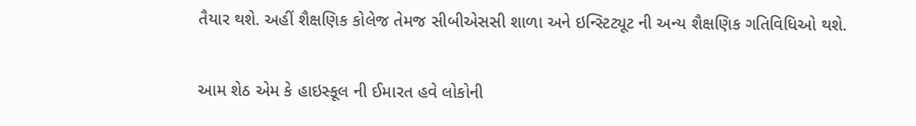તૈયાર થશે. અહીં શૈક્ષણિક કોલેજ તેમજ સીબીએસસી શાળા અને ઇન્સ્ટિટ્યૂટ ની અન્ય શૈક્ષણિક ગતિવિધિઓ થશે.

આમ શેઠ એમ કે હાઇસ્કૂલ ની ઈમારત હવે લોકોની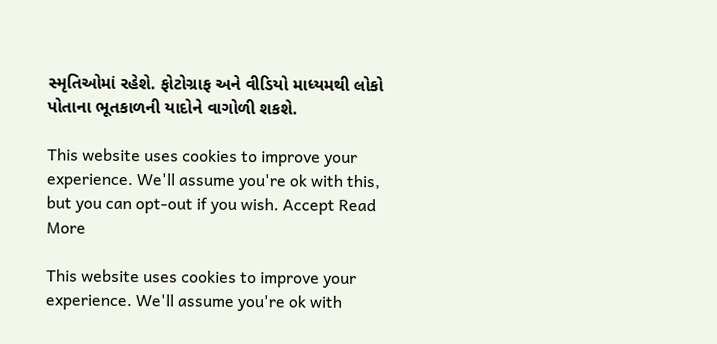સ્મૃતિઓમાં રહેશે. ફોટોગ્રાફ અને વીડિયો માધ્યમથી લોકો પોતાના ભૂતકાળની યાદોને વાગોળી શકશે.

This website uses cookies to improve your experience. We'll assume you're ok with this, but you can opt-out if you wish. Accept Read More

This website uses cookies to improve your experience. We'll assume you're ok with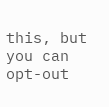this, but you can opt-out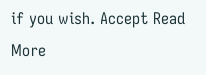if you wish. Accept Read More